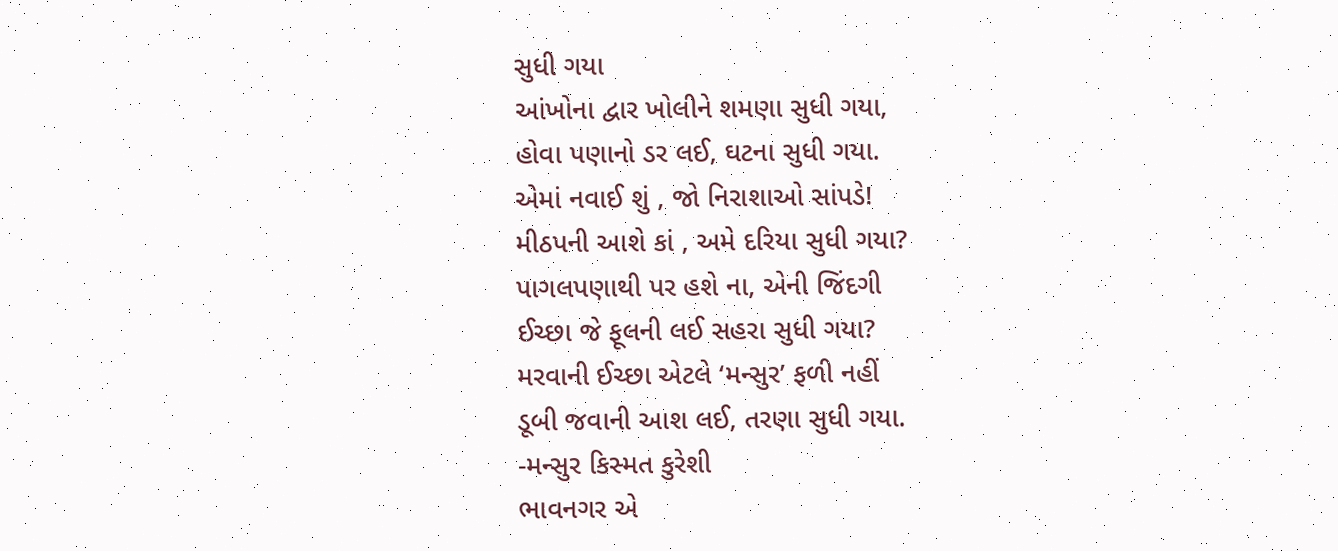સુધી ગયા
આંખોના દ્વાર ખોલીને શમણા સુધી ગયા,
હોવા પણાનો ડર લઈ, ઘટના સુધી ગયા.
એમાં નવાઈ શું , જો નિરાશાઓ સાંપડે!
મીઠપની આશે કાં , અમે દરિયા સુધી ગયા?
પાગલપણાથી પર હશે ના, એની જિંદગી
ઈચ્છા જે ફૂલની લઈ સહરા સુધી ગયા?
મરવાની ઈચ્છા એટલે ‘મન્સુર’ ફળી નહીં
ડૂબી જવાની આશ લઈ, તરણા સુધી ગયા.
-મન્સુર કિસ્મત કુરેશી
ભાવનગર એ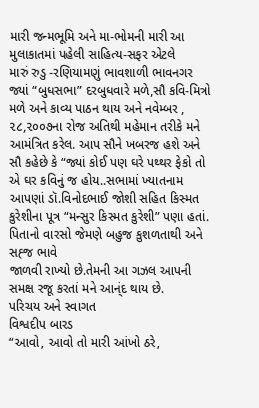મારી જન્મભૂમિ અને મા-ભોમની મારી આ મુલાકાતમાં પહેલી સાહિત્ય-સફર એટલે
મારું રુડુ -રણિયામણું ભાવશાળી ભાવનગર જ્યાં “બુધસભા” દરબુધવારે મળે,સૌ કવિ-મિત્રો મળે અને કાવ્ય પાઠન થાય અને નવેમ્બર , ૨૮,૨૦૦૭ના રોજ અતિથી મહેમાન તરીકે મને આમંત્રિત કરેલ. આપ સૌને ખબરજ હશે અને સૌ કહેછે કે “જ્યાં કોઈ પણ ઘરે પથ્થર ફેકો તો એ ઘર કવિનું જ હોય..સભામાં ખ્યાતનામ આપણાં ડૉ.વિનોદભાઈ જોશી સહિત કિસ્મત કુરેશીના પૂત્ર “મન્સુર કિસ્મત કુરેશી” પણા હતાં. પિતાનો વારસો જેમણે બહુજ કુશળતાથી અને સહ્જ ભાવે
જાળવી રાખ્યો છે.તેમની આ ગઝલ આપની સમક્ષ રજૂ કરતાં મને આન્ંદ થાય છે.
પરિચય અને સ્વાગત
વિશ્વદીપ બારડ
“આવો, આવો તો મારી આંખો ઠરે,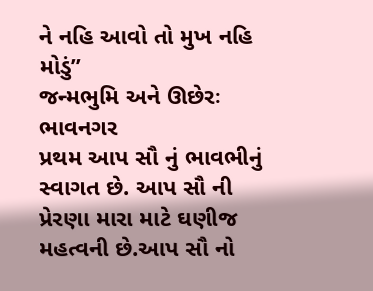ને નહિ આવો તો મુખ નહિ મોડું”
જન્મભુમિ અને ઊછેરઃ ભાવનગર
પ્રથમ આપ સૌ નું ભાવભીનું સ્વાગત છે. આપ સૌ ની પ્રેરણા મારા માટે ઘણીજ મહત્વની છે.આપ સૌ નો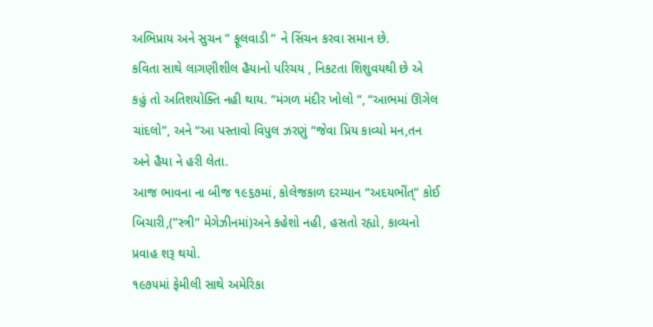અભિપ્રાય અને સુચન ” ફૂલવાડી ” ને સિંચન કરવા સમાન છે.
કવિતા સાથે લાગણીશીલ હૈયાનો પરિચય , નિકટતા શિશુવયથી છે એ કહું તો અતિશયોક્તિ નહી થાય. “મંગળ મંદીર ખોલો “, “આભમાં ઊગેલ ચાંદલો”, અને “આ પસ્તાવો વિપુલ ઝરણું “જેવા પ્રિય કાવ્યો મન,તન અને હૈયા ને હરી લેતા.
આજ ભાવના ના બીજ ૧૯૬૭માં, કોલેજકાળ દરમ્યાન “અદયભીંત્” કોઈ બિચારી,(”સ્ત્રી” મેગેઝીનમાં)અને કહેશો નહી, હસતો રહ્યો, કાવ્યનો પ્રવાહ શરૂ થયો.
૧૯૭૫માં ફેમીલી સાથે અમેરિકા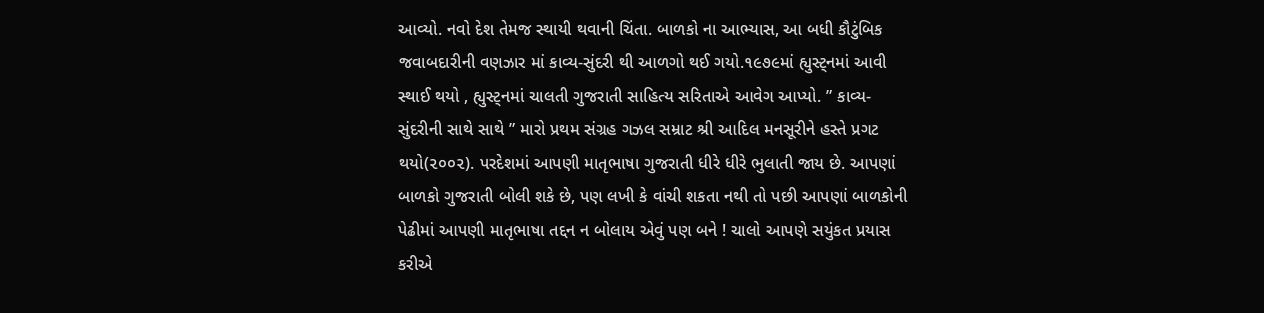આવ્યો. નવો દેશ તેમજ સ્થાયી થવાની ચિંતા. બાળકો ના આભ્યાસ, આ બધી કૌટુંબિક જવાબદારીની વણઝાર માં કાવ્ય-સુંદરી થી આળગો થઈ ગયો.૧૯૭૯માં હ્યુસ્ટ્નમાં આવી સ્થાઈ થયો , હ્યુસ્ટ્નમાં ચાલતી ગુજરાતી સાહિત્ય સરિતાએ આવેગ આપ્યો. ” કાવ્ય-સુંદરીની સાથે સાથે ” મારો પ્રથમ સંગ્રહ ગઝલ સમ્રાટ શ્રી આદિલ મનસૂરીને હસ્તે પ્રગટ થયો(૨૦૦૨). પરદેશમાં આપણી માતૃભાષા ગુજરાતી ધીરે ધીરે ભુલાતી જાય છે. આપણાં બાળકો ગુજરાતી બોલી શકે છે, પણ લખી કે વાંચી શકતા નથી તો પછી આપણાં બાળકોની પેઢીમાં આપણી માતૃભાષા તદ્દન ન બોલાય એવું પણ બને ! ચાલો આપણે સયુંકત પ્રયાસ કરીએ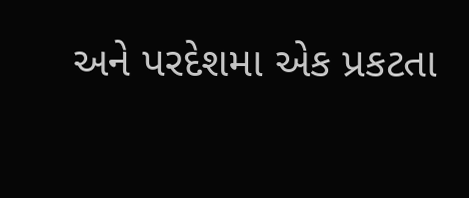અને પરદેશમા એક પ્રકટતા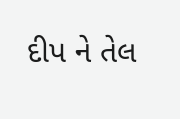દીપ ને તેલ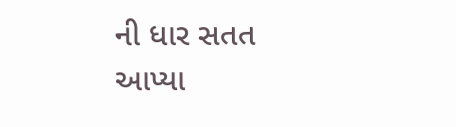ની ધાર સતત આપ્યા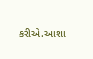કરીએ.આશા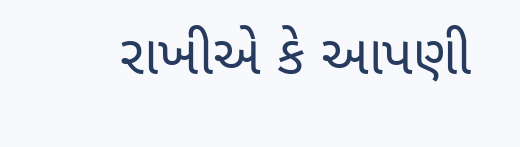રાખીએ કે આપણી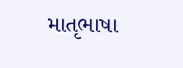માતૃભાષા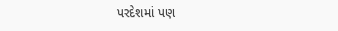પરદેશમાં પણ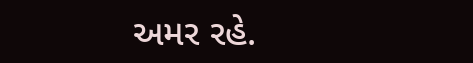અમર રહે.